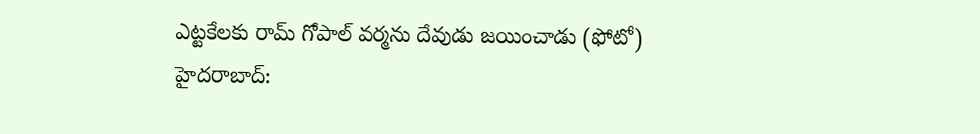ఎట్టకేలకు రామ్ గోపాల్ వర్మను దేవుడు జయించాడు (ఫోటో)
హైదరాబాద్: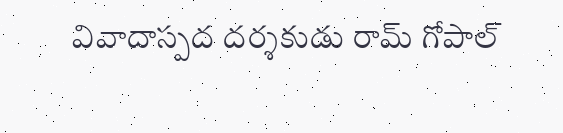వివాదాస్పద దర్శకుడు రామ్ గోపాల్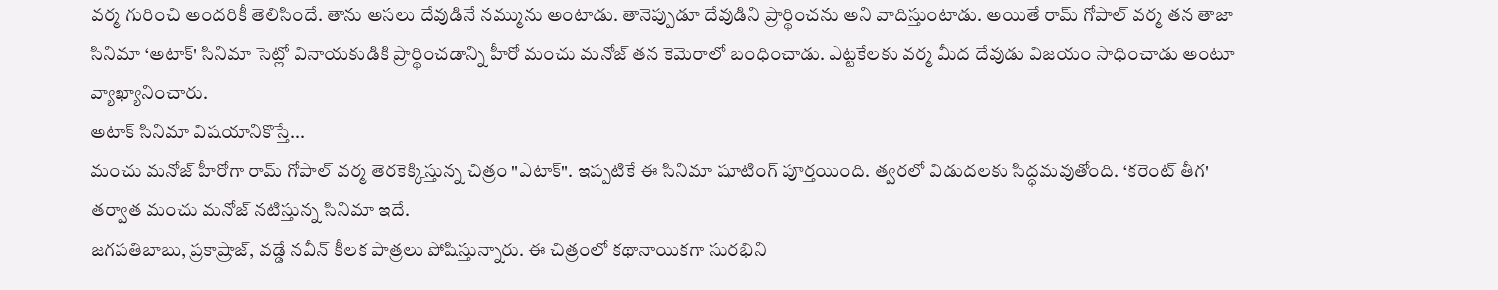వర్మ గురించి అందరికీ తెలిసిందే. తాను అసలు దేవుడినే నమ్మును అంటాడు. తానెప్పుడూ దేవుడిని ప్రార్థించను అని వాదిస్తుంటాడు. అయితే రామ్ గోపాల్ వర్మ తన తాజా సినిమా ‘అటాక్' సినిమా సెట్లో వినాయకుడికి ప్రార్థించడాన్ని హీరో మంచు మనోజ్ తన కెమెరాలో బంధించాడు. ఎట్టకేలకు వర్మ మీద దేవుడు విజయం సాధించాడు అంటూ వ్యాఖ్యానించారు.
అటాక్ సినిమా విషయానికొస్తే...
మంచు మనోజ్ హీరోగా రామ్ గోపాల్ వర్మ తెరకెక్కిస్తున్న చిత్రం "ఎటాక్". ఇప్పటికే ఈ సినిమా షూటింగ్ పూర్తయింది. త్వరలో విడుదలకు సిద్ధమవుతోంది. ‘కరెంట్ తీగ' తర్వాత మంచు మనోజ్ నటిస్తున్న సినిమా ఇదే.
జగపతిబాబు, ప్రకాష్రాజ్, వడ్డే నవీన్ కీలక పాత్రలు పోషిస్తున్నారు. ఈ చిత్రంలో కథానాయికగా సురభిని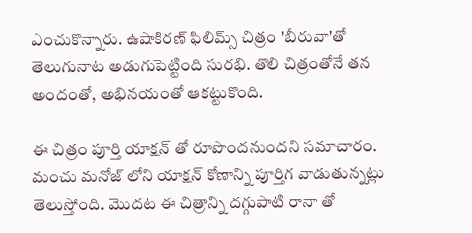ఎంచుకొన్నారు. ఉషాకిరణ్ ఫిలిమ్స్ చిత్రం 'బీరువా'తో తెలుగునాట అడుగుపెట్టింది సురభి. తొలి చిత్రంతోనే తన అందంతో, అభినయంతో ఆకట్టుకొంది.

ఈ చిత్రం పూర్తి యాక్షన్ తో రూపొందనుందని సమాచారం. మంచు మనోజ్ లోని యాక్షన్ కోణాన్ని పూర్తిగ వాడుతున్నట్లు తెలుస్తోంది. మొదట ఈ చిత్రాన్ని దగ్గుపాటి రానా తో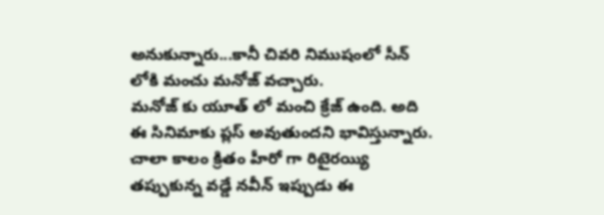అనుకున్నారు...కానీ చివరి నిముషంలో సీన్ లోకి మంచు మనోజ్ వచ్చారు.
మనోజ్ కు యూత్ లో మంచి క్రేజ్ ఉంది. అది ఈ సినిమాకు ప్లస్ అవుతుందని భావిస్తున్నారు. చాలా కాలం క్రితం హీరో గా రిటైరయ్యి తప్పుకున్న వడ్డే నవీన్ ఇప్పుడు ఈ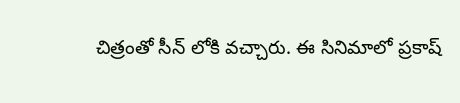చిత్రంతో సీన్ లోకి వచ్చారు. ఈ సినిమాలో ప్రకాష్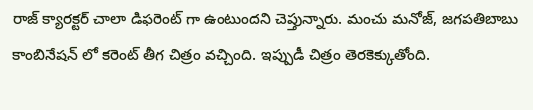రాజ్ క్యారక్టర్ చాలా డిఫరెంట్ గా ఉంటుందని చెప్తున్నారు. మంచు మనోజ్, జగపతిబాబు కాంబినేషన్ లో కరెంట్ తీగ చిత్రం వచ్చింది. ఇప్పుడీ చిత్రం తెరకెక్కుతోంది.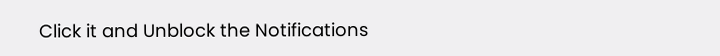Click it and Unblock the Notifications